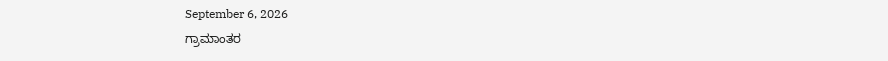September 6, 2026
ಗ್ರಾಮಾಂತರ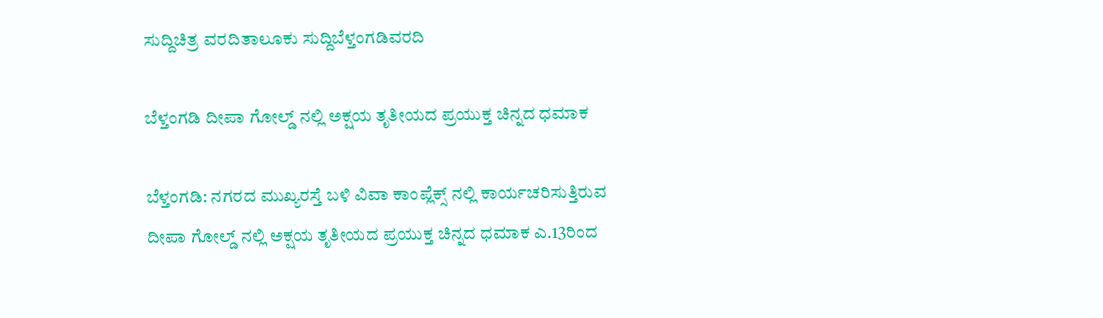ಸುದ್ದಿಚಿತ್ರ ವರದಿತಾಲೂಕು ಸುದ್ದಿಬೆಳ್ತಂಗಡಿವರದಿ

ಬೆಳ್ತಂಗಡಿ ದೀಪಾ ಗೋಲ್ಡ್ ನಲ್ಲಿ ಅಕ್ಷಯ ತೃತೀಯದ ಪ್ರಯುಕ್ತ ಚಿನ್ನದ ಧಮಾಕ

ಬೆಳ್ತಂಗಡಿ: ನಗರದ ಮುಖ್ಯರಸ್ತೆ ಬಳಿ ವಿವಾ ಕಾಂಪ್ಲೆಕ್ಸ್‌ ನಲ್ಲಿ ಕಾರ್ಯಚರಿಸುತ್ತಿರುವ ದೀಪಾ ಗೋಲ್ಡ್ ನಲ್ಲಿ ಅಕ್ಷಯ ತೃತೀಯದ ಪ್ರಯುಕ್ತ ಚಿನ್ನದ ಧಮಾಕ ಎ.13ರಿಂದ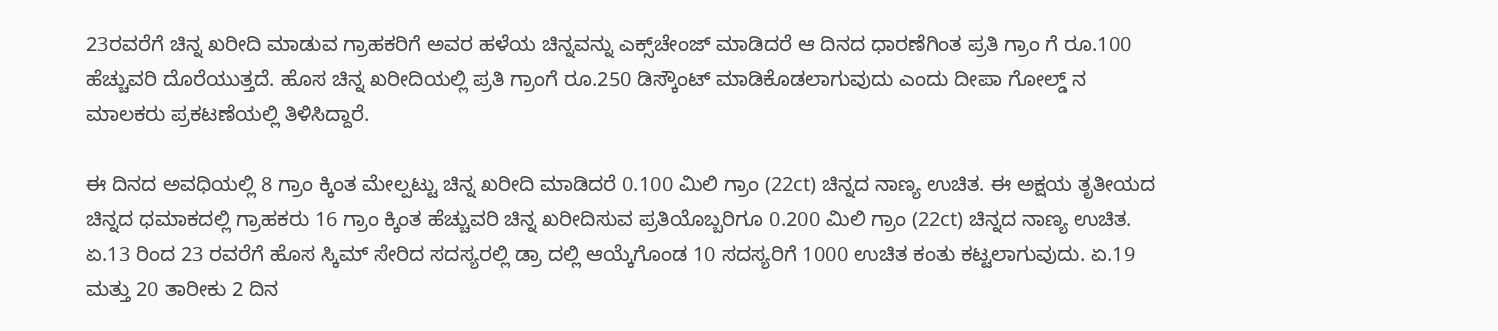23ರವರೆಗೆ ಚಿನ್ನ ಖರೀದಿ ಮಾಡುವ ಗ್ರಾಹಕರಿಗೆ ಅವರ ಹಳೆಯ ಚಿನ್ನವನ್ನು ಎಕ್ಸ್‌ಚೇಂಜ್‌ ಮಾಡಿದರೆ ಆ ದಿನದ ಧಾರಣೆಗಿಂತ ಪ್ರತಿ ಗ್ರಾಂ ಗೆ ರೂ.100 ಹೆಚ್ಚುವರಿ ದೊರೆಯುತ್ತದೆ. ಹೊಸ ಚಿನ್ನ ಖರೀದಿಯಲ್ಲಿ ಪ್ರತಿ ಗ್ರಾಂಗೆ ರೂ.250 ಡಿಸ್ಕೌಂಟ್ ಮಾಡಿಕೊಡಲಾಗುವುದು ಎಂದು ದೀಪಾ ಗೋಲ್ಡ್ ನ ಮಾಲಕರು ಪ್ರಕಟಣೆಯಲ್ಲಿ ತಿಳಿಸಿದ್ದಾರೆ.

ಈ ದಿನದ ಅವಧಿಯಲ್ಲಿ 8 ಗ್ರಾಂ ಕ್ಕಿಂತ ಮೇಲ್ಪಟ್ಟು ಚಿನ್ನ ಖರೀದಿ ಮಾಡಿದರೆ 0.100 ಮಿಲಿ ಗ್ರಾಂ (22ct) ಚಿನ್ನದ ನಾಣ್ಯ ಉಚಿತ. ಈ ಅಕ್ಷಯ ತೃತೀಯದ ಚಿನ್ನದ ಧಮಾಕದಲ್ಲಿ ಗ್ರಾಹಕರು 16 ಗ್ರಾಂ ಕ್ಕಿಂತ ಹೆಚ್ಚುವರಿ ಚಿನ್ನ ಖರೀದಿಸುವ ಪ್ರತಿಯೊಬ್ಬರಿಗೂ 0.200 ಮಿಲಿ ಗ್ರಾಂ (22ct) ಚಿನ್ನದ ನಾಣ್ಯ ಉಚಿತ. ಏ.13 ರಿಂದ 23 ರವರೆಗೆ ಹೊಸ ಸ್ಕಿಮ್‌ ಸೇರಿದ ಸದಸ್ಯರಲ್ಲಿ ಡ್ರಾ ದಲ್ಲಿ ಆಯ್ಕೆಗೊಂಡ 10 ಸದಸ್ಯರಿಗೆ 1000 ಉಚಿತ ಕಂತು ಕಟ್ಟಲಾಗುವುದು. ಏ.19 ಮತ್ತು 20 ತಾರೀಕು 2 ದಿನ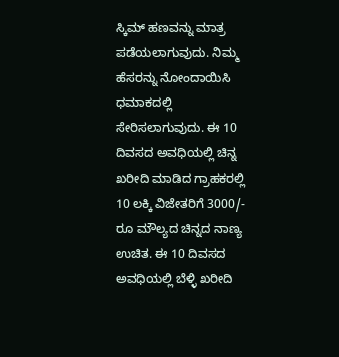ಸ್ಕಿಮ್‌ ಹಣವನ್ನು ಮಾತ್ರ ಪಡೆಯಲಾಗುವುದು. ನಿಮ್ಮ ಹೆಸರನ್ನು ನೋಂದಾಯಿಸಿ ಧಮಾಕದಲ್ಲಿ ಸೇರಿಸಲಾಗುವುದು. ಈ 10 ದಿವಸದ ಅವಧಿಯಲ್ಲಿ ಚಿನ್ನ ಖರೀದಿ ಮಾಡಿದ ಗ್ರಾಹಕರಲ್ಲಿ 10 ಲಕ್ಕಿ ವಿಜೇತರಿಗೆ 3000/- ರೂ ಮೌಲ್ಯದ ಚಿನ್ನದ ನಾಣ್ಯ ಉಚಿತ. ಈ 10 ದಿವಸದ ಅವಧಿಯಲ್ಲಿ ಬೆಳ್ಳಿ ಖರೀದಿ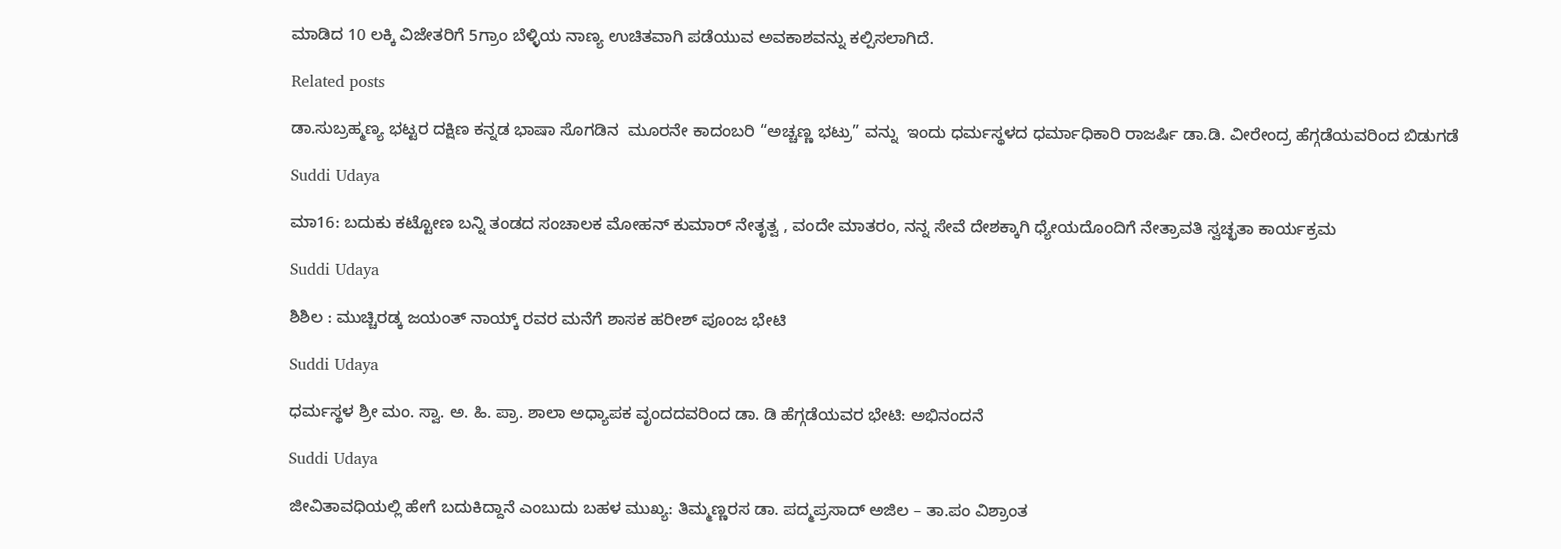ಮಾಡಿದ 10 ಲಕ್ಕಿ ವಿಜೇತರಿಗೆ 5ಗ್ರಾಂ ಬೆಳ್ಳಿಯ ನಾಣ್ಯ ಉಚಿತವಾಗಿ ಪಡೆಯುವ ಅವಕಾಶವನ್ನು ಕಲ್ಪಿಸಲಾಗಿದೆ.

Related posts

ಡಾ.ಸುಬ್ರಹ್ಮಣ್ಯ ಭಟ್ಟರ ದಕ್ಷಿಣ ಕನ್ನಡ ಭಾಷಾ ಸೊಗಡಿನ  ಮೂರನೇ ಕಾದಂಬರಿ “ಅಚ್ಚಣ್ಣ ಭಟ್ರು” ವನ್ನು  ಇಂದು ಧರ್ಮಸ್ಥಳದ ಧರ್ಮಾಧಿಕಾರಿ ರಾಜರ್ಷಿ ಡಾ.ಡಿ. ವೀರೇಂದ್ರ ಹೆಗ್ಗಡೆಯವರಿಂದ ಬಿಡುಗಡೆ

Suddi Udaya

ಮಾ16: ಬದುಕು ಕಟ್ಟೋಣ ಬನ್ನಿ ತಂಡದ ಸಂಚಾಲಕ ಮೋಹನ್ ಕುಮಾರ್ ನೇತೃತ್ವ , ವಂದೇ ಮಾತರಂ, ನನ್ನ ಸೇವೆ ದೇಶಕ್ಕಾಗಿ ಧ್ಯೇಯದೊಂದಿಗೆ ನೇತ್ರಾವತಿ ಸ್ವಚ್ಛತಾ ಕಾರ್ಯಕ್ರಮ

Suddi Udaya

ಶಿಶಿಲ : ಮುಚ್ಚಿರಡ್ಕ ಜಯಂತ್ ನಾಯ್ಕ್ ರವರ ಮನೆಗೆ ಶಾಸಕ ಹರೀಶ್ ಪೂಂಜ ಭೇಟಿ

Suddi Udaya

ಧರ್ಮಸ್ಥಳ ಶ್ರೀ ಮಂ. ಸ್ವಾ. ಅ. ಹಿ. ಪ್ರಾ. ಶಾಲಾ ಅಧ್ಯಾಪಕ ವೃಂದದವರಿಂದ ಡಾ. ಡಿ ಹೆಗ್ಗಡೆಯವರ ಭೇಟಿ: ಅಭಿನಂದನೆ

Suddi Udaya

ಜೀವಿತಾವಧಿಯಲ್ಲಿ ಹೇಗೆ ಬದುಕಿದ್ದಾನೆ ಎಂಬುದು ಬಹಳ ಮುಖ್ಯ: ತಿಮ್ಮಣ್ಣರಸ ಡಾ. ಪದ್ಮಪ್ರಸಾದ್ ಅಜಿಲ – ತಾ.ಪಂ ವಿಶ್ರಾಂತ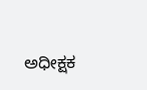ಅಧೀಕ್ಷಕ‌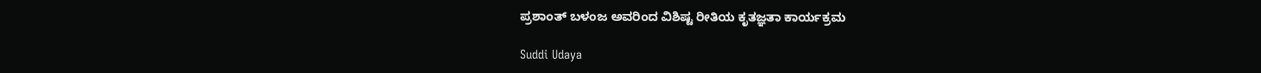ಪ್ರಶಾಂತ್ ಬಳಂಜ ಅವರಿಂದ ವಿಶಿಷ್ಟ ರೀತಿಯ ಕೃತಜ್ಞತಾ ಕಾರ್ಯಕ್ರಮ

Suddi Udaya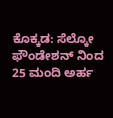ಕೊಕ್ಕಡ: ಸೆಲ್ಕೋ ಫೌಂಡೇಶನ್ ನಿಂದ 25 ಮಂದಿ ಅರ್ಹ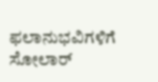ಫಲಾನುಭವಿಗಳಿಗೆ ಸೋಲಾರ್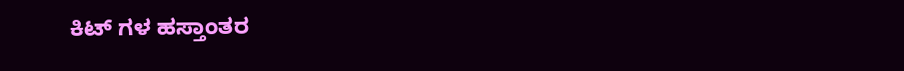ಕಿಟ್ ಗಳ ಹಸ್ತಾಂತರ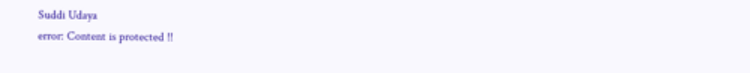Suddi Udaya
error: Content is protected !!